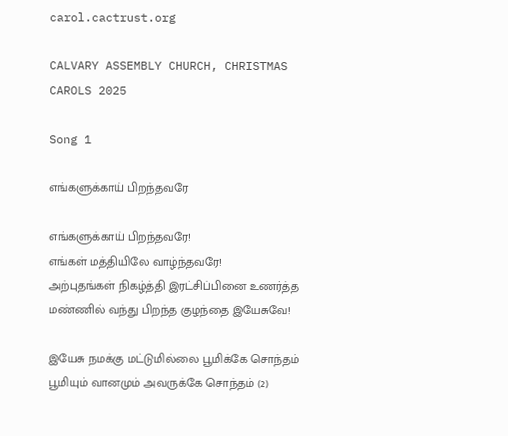carol.cactrust.org

CALVARY ASSEMBLY CHURCH, CHRISTMAS CAROLS 2025

Song 1

எங்களுக்காய் பிறந்தவரே

எங்களுக்காய் பிறந்தவரே!
எங்கள் மத்தியிலே வாழ்ந்தவரே!
அற்புதங்கள் நிகழ்த்தி இரட்சிப்பினை உணர்த்த
மண்ணில் வந்து பிறந்த குழந்தை இயேசுவே!

இயேசு நமக்கு மட்டுமில்லை பூமிக்கே சொந்தம்
பூமியும் வானமும் அவருக்கே சொந்தம் (2)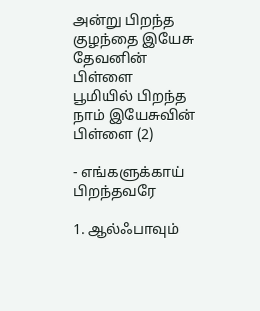அன்று பிறந்த குழந்தை இயேசு தேவனின் பிள்ளை
பூமியில் பிறந்த நாம் இயேசுவின் பிள்ளை (2)

- எங்களுக்காய் பிறந்தவரே

1. ஆல்ஃபாவும்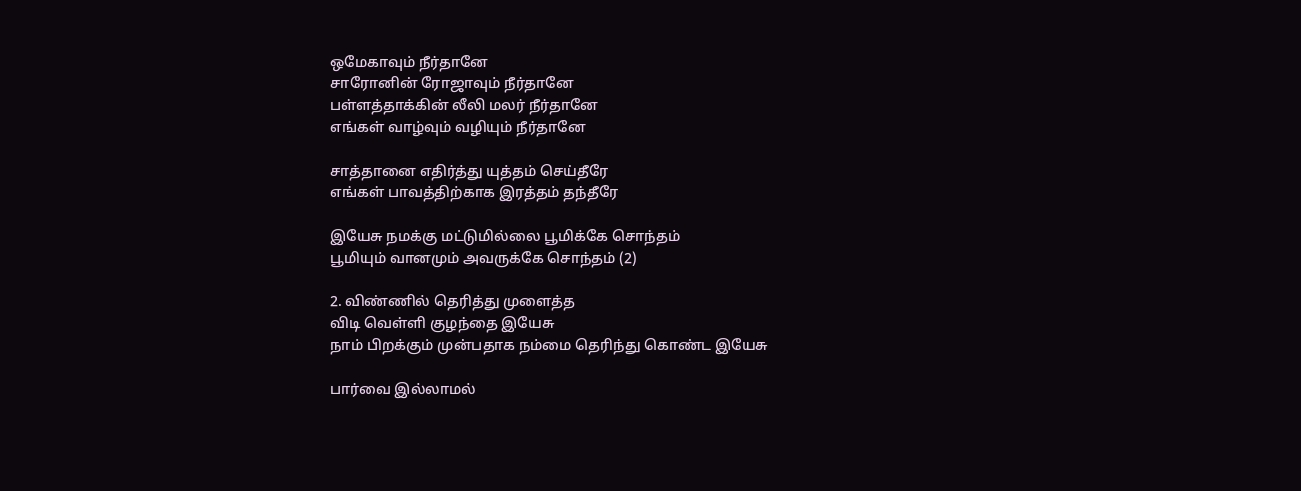ஒமேகாவும் நீர்தானே
சாரோனின் ரோஜாவும் நீர்தானே
பள்ளத்தாக்கின் லீலி மலர் நீர்தானே
எங்கள் வாழ்வும் வழியும் நீர்தானே

சாத்தானை எதிர்த்து யுத்தம் செய்தீரே
எங்கள் பாவத்திற்காக இரத்தம் தந்தீரே

இயேசு நமக்கு மட்டுமில்லை பூமிக்கே சொந்தம்
பூமியும் வானமும் அவருக்கே சொந்தம் (2)

2. விண்ணில் தெரித்து முளைத்த
விடி வெள்ளி குழந்தை இயேசு
நாம் பிறக்கும் முன்பதாக நம்மை தெரிந்து கொண்ட இயேசு

பார்வை இல்லாமல்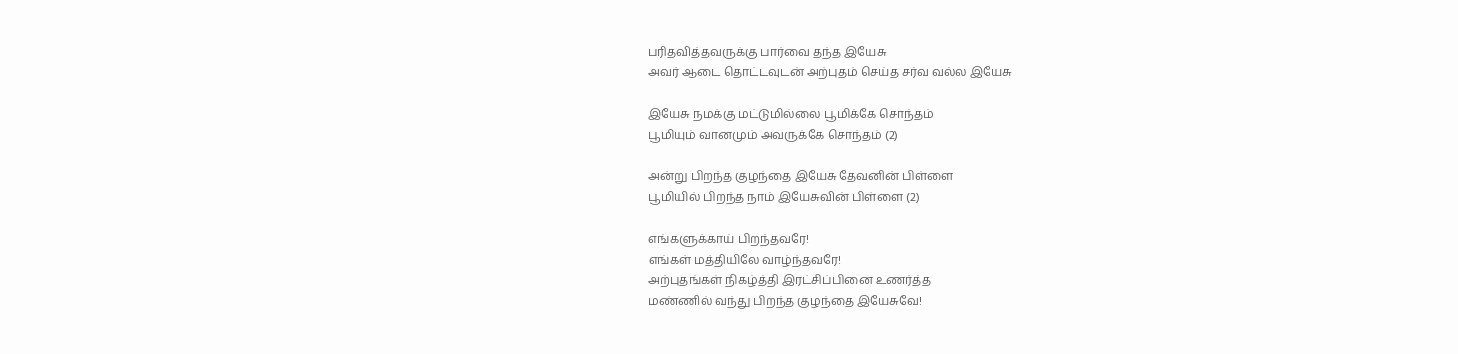பரிதவித்தவருக்கு பார்வை தந்த இயேசு
அவர் ஆடை தொட்டவுடன் அற்புதம் செய்த சர்வ வல்ல இயேசு

இயேசு நமக்கு மட்டுமில்லை பூமிக்கே சொந்தம்
பூமியும் வானமும் அவருக்கே சொந்தம் (2)

அன்று பிறந்த குழந்தை இயேசு தேவனின் பிள்ளை
பூமியில் பிறந்த நாம் இயேசுவின் பிள்ளை (2)

எங்களுக்காய் பிறந்தவரே!
எங்கள் மத்தியிலே வாழ்ந்தவரே!
அற்புதங்கள் நிகழ்த்தி இரட்சிப்பினை உணர்த்த
மண்ணில் வந்து பிறந்த குழந்தை இயேசுவே!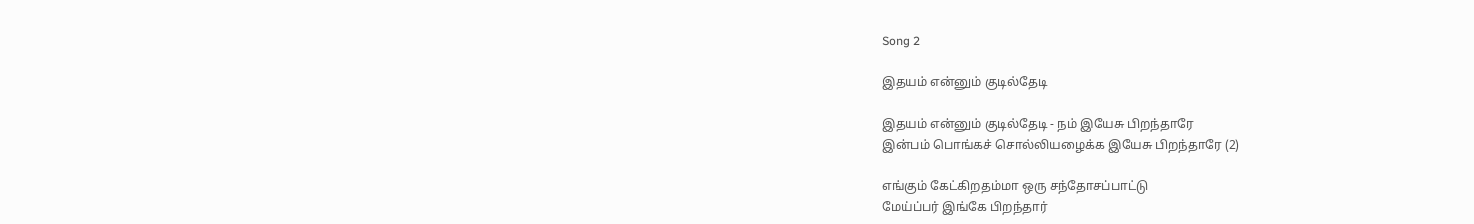Song 2

இதயம் என்னும் குடில்தேடி

இதயம் என்னும் குடில்தேடி - நம் இயேசு பிறந்தாரே
இன்பம் பொங்கச் சொல்லியழைக்க இயேசு பிறந்தாரே (2)

எங்கும் கேட்கிறதம்மா ஒரு சந்தோசப்பாட்டு
மேய்ப்பர் இங்கே பிறந்தார்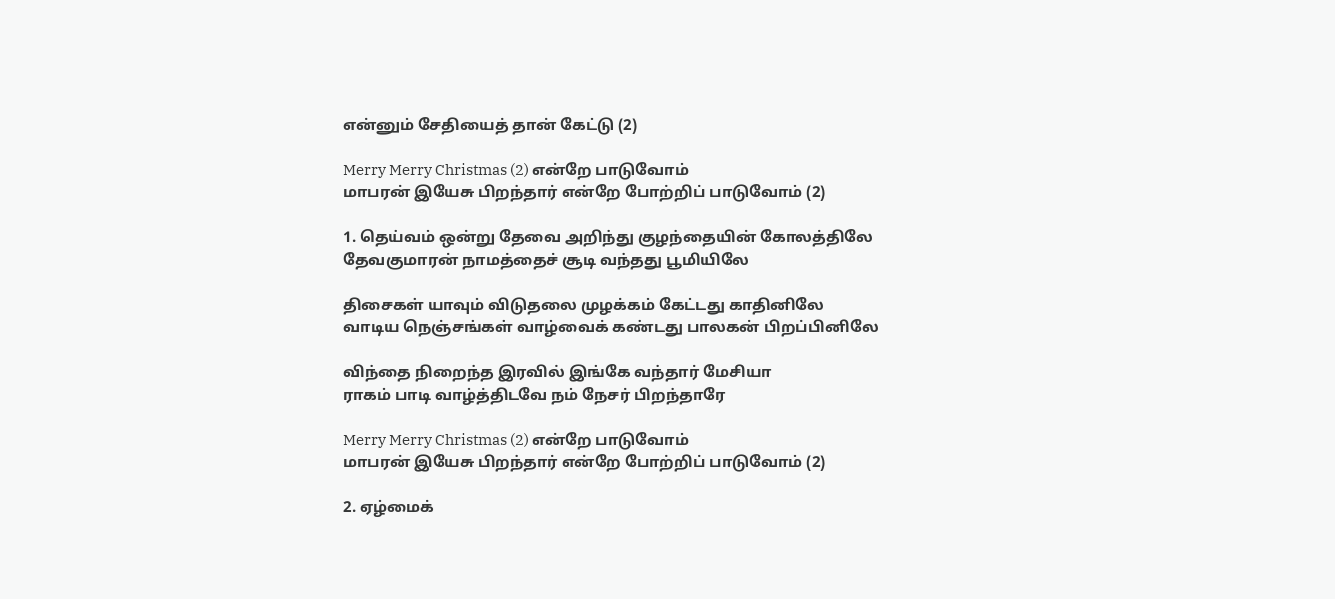என்னும் சேதியைத் தான் கேட்டு (2)

Merry Merry Christmas (2) என்றே பாடுவோம்
மாபரன் இயேசு பிறந்தார் என்றே போற்றிப் பாடுவோம் (2)

1. தெய்வம் ஒன்று தேவை அறிந்து குழந்தையின் கோலத்திலே
தேவகுமாரன் நாமத்தைச் சூடி வந்தது பூமியிலே

திசைகள் யாவும் விடுதலை முழக்கம் கேட்டது காதினிலே
வாடிய நெஞ்சங்கள் வாழ்வைக் கண்டது பாலகன் பிறப்பினிலே

விந்தை நிறைந்த இரவில் இங்கே வந்தார் மேசியா
ராகம் பாடி வாழ்த்திடவே நம் நேசர் பிறந்தாரே

Merry Merry Christmas (2) என்றே பாடுவோம்
மாபரன் இயேசு பிறந்தார் என்றே போற்றிப் பாடுவோம் (2)

2. ஏழ்மைக்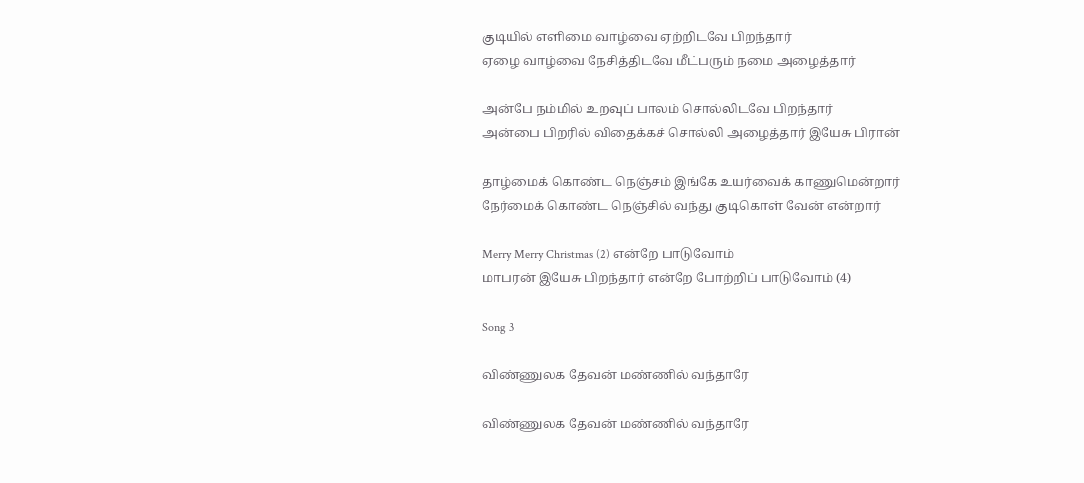குடியில் எளிமை வாழ்வை ஏற்றிடவே பிறந்தார்
ஏழை வாழ்வை நேசித்திடவே மீட்பரும் நமை அழைத்தார்

அன்பே நம்மில் உறவுப் பாலம் சொல்லிடவே பிறந்தார்
அன்பை பிறரில் விதைக்கச் சொல்லி அழைத்தார் இயேசு பிரான்

தாழ்மைக் கொண்ட நெஞ்சம் இங்கே உயர்வைக் காணுமென்றார்
நேர்மைக் கொண்ட நெஞ்சில் வந்து குடிகொள் வேன் என்றார்

Merry Merry Christmas (2) என்றே பாடுவோம்
மாபரன் இயேசு பிறந்தார் என்றே போற்றிப் பாடுவோம் (4)

Song 3

விண்ணுலக தேவன் மண்ணில் வந்தாரே

விண்ணுலக தேவன் மண்ணில் வந்தாரே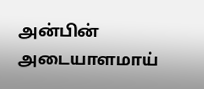அன்பின் அடையாளமாய்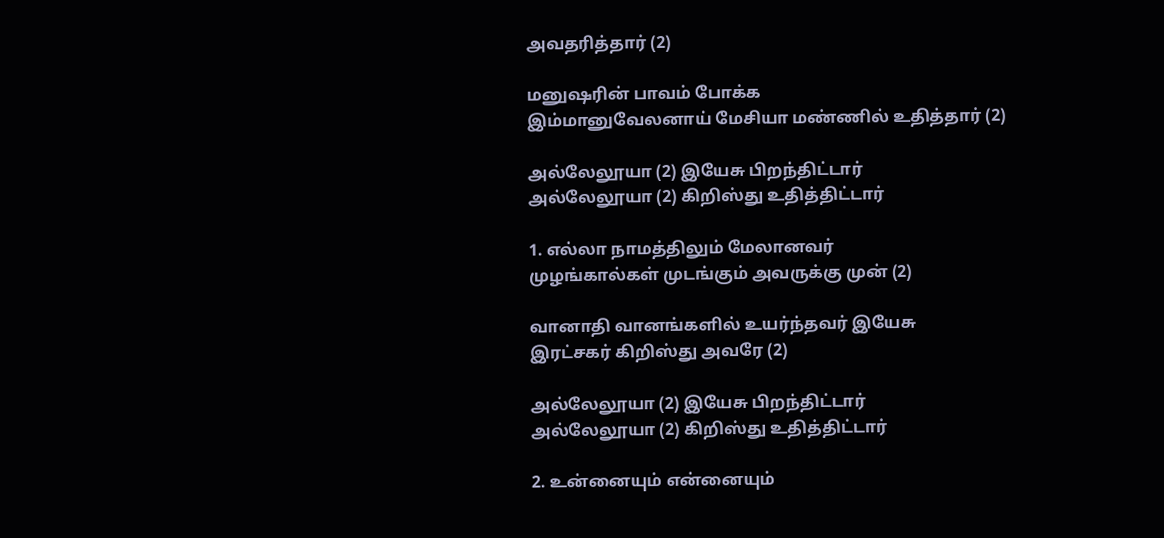அவதரித்தார் (2)

மனுஷரின் பாவம் போக்க
இம்மானுவேலனாய் மேசியா மண்ணில் உதித்தார் (2)

அல்லேலூயா (2) இயேசு பிறந்திட்டார்
அல்லேலூயா (2) கிறிஸ்து உதித்திட்டார்

1. எல்லா நாமத்திலும் மேலானவர்
முழங்கால்கள் முடங்கும் அவருக்கு முன் (2)

வானாதி வானங்களில் உயர்ந்தவர் இயேசு
இரட்சகர் கிறிஸ்து அவரே (2)

அல்லேலூயா (2) இயேசு பிறந்திட்டார்
அல்லேலூயா (2) கிறிஸ்து உதித்திட்டார்

2. உன்னையும் என்னையும்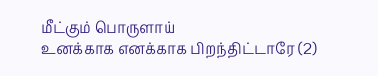மீட்கும் பொருளாய்
உனக்காக எனக்காக பிறந்திட்டாரே (2)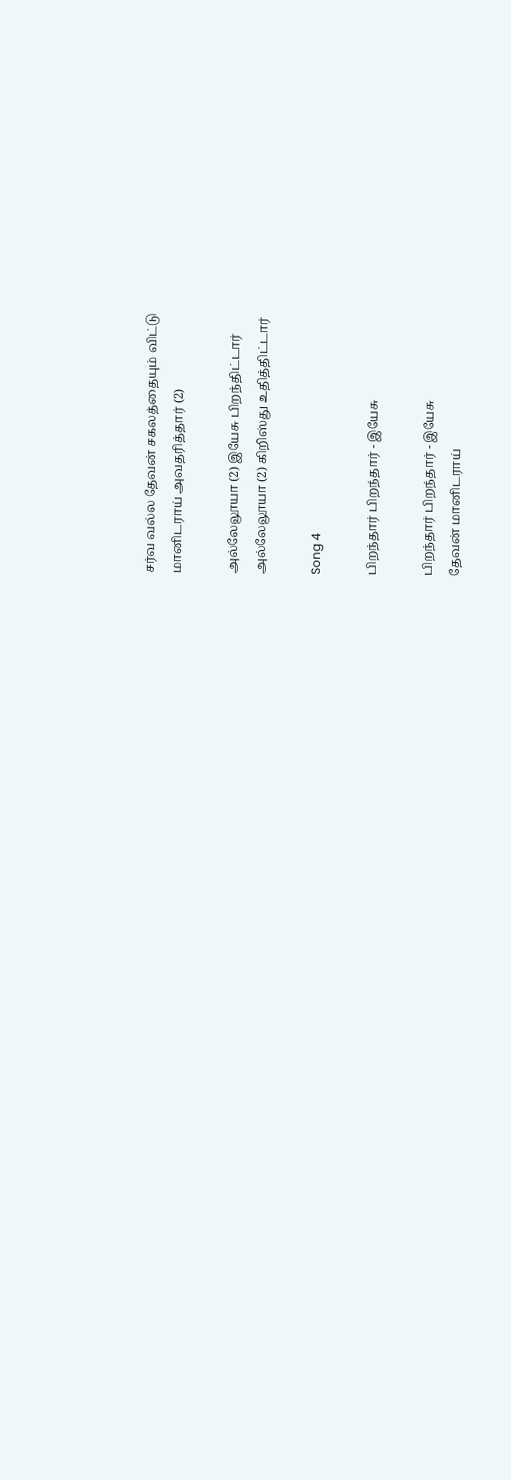சர்வ வல்ல தேவன் சகலத்தையும் விட்டு
மானிடராய் அவதரித்தார் (2)

அல்லேலூயா (2) இயேசு பிறந்திட்டார்
அல்லேலூயா (2) கிறிஸ்து உதித்திட்டார்

Song 4

பிறந்தார் பிறந்தார் - இயேசு

பிறந்தார் பிறந்தார் - இயேசு
தேவன் மானிடராய்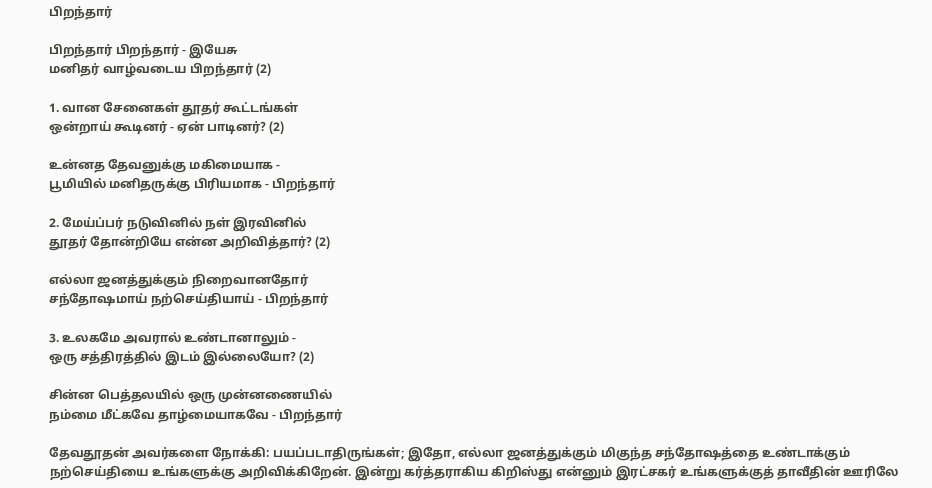பிறந்தார்

பிறந்தார் பிறந்தார் - இயேசு
மனிதர் வாழ்வடைய பிறந்தார் (2)

1. வான சேனைகள் தூதர் கூட்டங்கள்
ஒன்றாய் கூடினர் - ஏன் பாடினர்? (2)

உன்னத தேவனுக்கு மகிமையாக -
பூமியில் மனிதருக்கு பிரியமாக - பிறந்தார்

2. மேய்ப்பர் நடுவினில் நள் இரவினில்
தூதர் தோன்றியே என்ன அறிவித்தார்? (2)

எல்லா ஜனத்துக்கும் நிறைவானதோர்
சந்தோஷமாய் நற்செய்தியாய் - பிறந்தார்

3. உலகமே அவரால் உண்டானாலும் -
ஒரு சத்திரத்தில் இடம் இல்லையோ? (2)

சின்ன பெத்தலயில் ஒரு முன்னணையில்
நம்மை மீட்கவே தாழ்மையாகவே - பிறந்தார்

தேவதூதன் அவர்களை நோக்கி: பயப்படாதிருங்கள்; இதோ, எல்லா ஜனத்துக்கும் மிகுந்த சந்தோஷத்தை உண்டாக்கும் நற்செய்தியை உங்களுக்கு அறிவிக்கிறேன். இன்று கர்த்தராகிய கிறிஸ்து என்னும் இரட்சகர் உங்களுக்குத் தாவீதின் ஊரிலே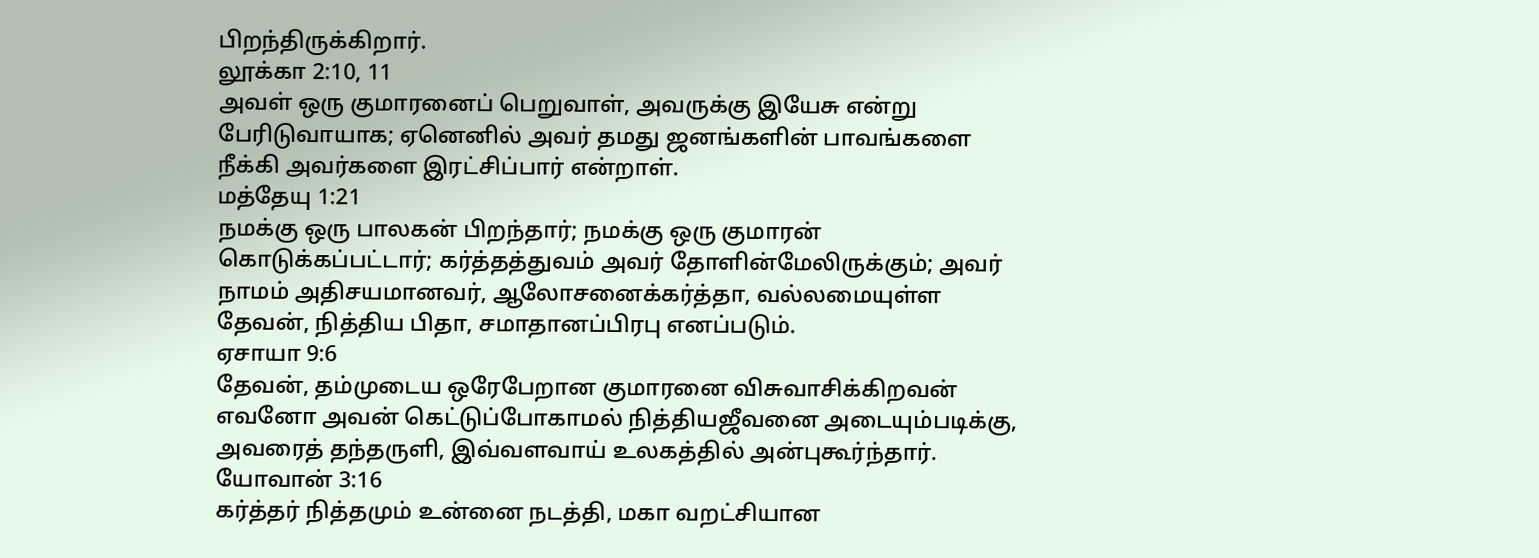பிறந்திருக்கிறார்.
லூக்கா 2:10, 11
அவள் ஒரு குமாரனைப் பெறுவாள், அவருக்கு இயேசு என்று பேரிடுவாயாக; ஏனெனில் அவர் தமது ஜனங்களின் பாவங்களை நீக்கி அவர்களை இரட்சிப்பார் என்றாள்.
மத்தேயு 1:21
நமக்கு ஒரு பாலகன் பிறந்தார்; நமக்கு ஒரு குமாரன் கொடுக்கப்பட்டார்; கர்த்தத்துவம் அவர் தோளின்மேலிருக்கும்; அவர் நாமம் அதிசயமானவர், ஆலோசனைக்கர்த்தா, வல்லமையுள்ள தேவன், நித்திய பிதா, சமாதானப்பிரபு எனப்படும்.
ஏசாயா 9:6
தேவன், தம்முடைய ஒரேபேறான குமாரனை விசுவாசிக்கிறவன் எவனோ அவன் கெட்டுப்போகாமல் நித்தியஜீவனை அடையும்படிக்கு, அவரைத் தந்தருளி, இவ்வளவாய் உலகத்தில் அன்புகூர்ந்தார்.
யோவான் 3:16
கர்த்தர் நித்தமும் உன்னை நடத்தி, மகா வறட்சியான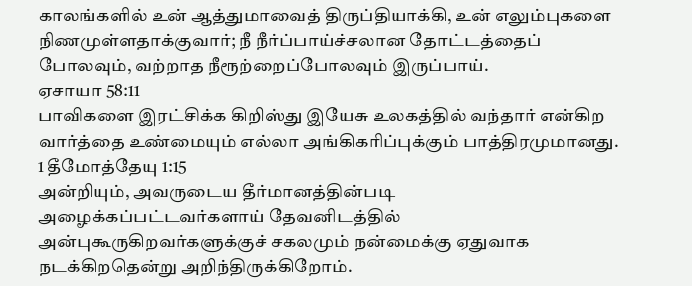காலங்களில் உன் ஆத்துமாவைத் திருப்தியாக்கி, உன் எலும்புகளை நிணமுள்ளதாக்குவார்; நீ நீர்ப்பாய்ச்சலான தோட்டத்தைப் போலவும், வற்றாத நீரூற்றைப்போலவும் இருப்பாய்.
ஏசாயா 58:11
பாவிகளை இரட்சிக்க கிறிஸ்து இயேசு உலகத்தில் வந்தார் என்கிற வார்த்தை உண்மையும் எல்லா அங்கிகரிப்புக்கும் பாத்திரமுமானது.
1 தீமோத்தேயு 1:15
அன்றியும், அவருடைய தீர்மானத்தின்படி அழைக்கப்பட்டவர்களாய் தேவனிடத்தில் அன்புகூருகிறவர்களுக்குச் சகலமும் நன்மைக்கு ஏதுவாக நடக்கிறதென்று அறிந்திருக்கிறோம்.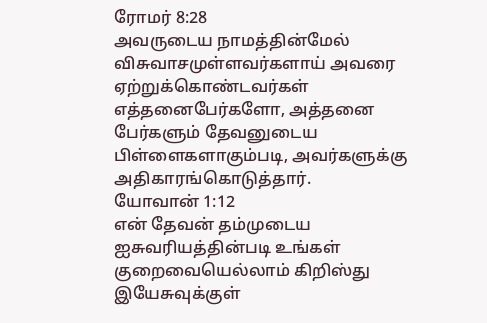ரோமர் 8:28
அவருடைய நாமத்தின்மேல் விசுவாசமுள்ளவர்களாய் அவரை ஏற்றுக்கொண்டவர்கள் எத்தனைபேர்களோ, அத்தனை பேர்களும் தேவனுடைய பிள்ளைகளாகும்படி, அவர்களுக்கு அதிகாரங்கொடுத்தார்.
யோவான் 1:12
என் தேவன் தம்முடைய ஐசுவரியத்தின்படி உங்கள் குறைவையெல்லாம் கிறிஸ்து இயேசுவுக்குள்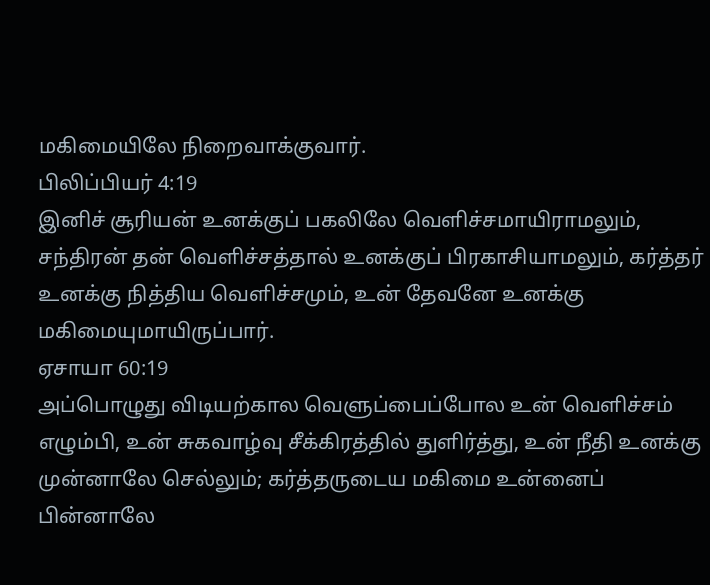மகிமையிலே நிறைவாக்குவார்.
பிலிப்பியர் 4:19
இனிச் சூரியன் உனக்குப் பகலிலே வெளிச்சமாயிராமலும், சந்திரன் தன் வெளிச்சத்தால் உனக்குப் பிரகாசியாமலும், கர்த்தர் உனக்கு நித்திய வெளிச்சமும், உன் தேவனே உனக்கு மகிமையுமாயிருப்பார்.
ஏசாயா 60:19
அப்பொழுது விடியற்கால வெளுப்பைப்போல உன் வெளிச்சம் எழும்பி, உன் சுகவாழ்வு சீக்கிரத்தில் துளிர்த்து, உன் நீதி உனக்கு முன்னாலே செல்லும்; கர்த்தருடைய மகிமை உன்னைப் பின்னாலே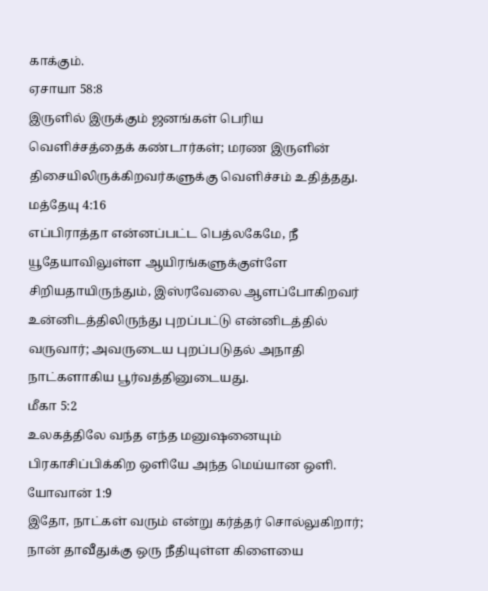காக்கும்.
ஏசாயா 58:8
இருளில் இருக்கும் ஜனங்கள் பெரிய வெளிச்சத்தைக் கண்டார்கள்; மரண இருளின் திசையிலிருக்கிறவர்களுக்கு வெளிச்சம் உதித்தது.
மத்தேயு 4:16
எப்பிராத்தா என்னப்பட்ட பெத்லகேமே, நீ யூதேயாவிலுள்ள ஆயிரங்களுக்குள்ளே சிறியதாயிருந்தும், இஸ்ரவேலை ஆளப்போகிறவர் உன்னிடத்திலிருந்து புறப்பட்டு என்னிடத்தில் வருவார்; அவருடைய புறப்படுதல் அநாதி நாட்களாகிய பூர்வத்தினுடையது.
மீகா 5:2
உலகத்திலே வந்த எந்த மனுஷனையும் பிரகாசிப்பிக்கிற ஒளியே அந்த மெய்யான ஒளி.
யோவான் 1:9
இதோ, நாட்கள் வரும் என்று கர்த்தர் சொல்லுகிறார்; நான் தாவீதுக்கு ஒரு நீதியுள்ள கிளையை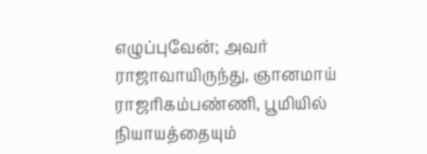எழுப்புவேன்; அவர் ராஜாவாயிருந்து, ஞானமாய் ராஜரிகம்பண்ணி, பூமியில் நியாயத்தையும்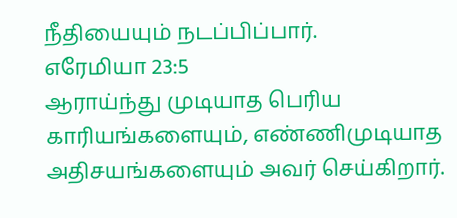நீதியையும் நடப்பிப்பார்.
எரேமியா 23:5
ஆராய்ந்து முடியாத பெரிய காரியங்களையும், எண்ணிமுடியாத அதிசயங்களையும் அவர் செய்கிறார்.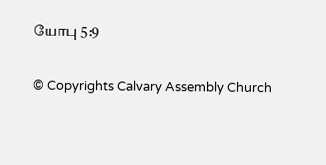யோபு 5:9

© Copyrights Calvary Assembly Church